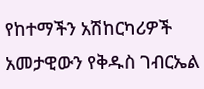የከተማችን አሽከርካሪዎች አመታዊውን የቅዱስ ገብርኤል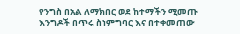የንግስ በአል ለማክበር ወደ ከተማችን ሚመጡ እንግዶች በጥሩ ስነምግባር እና በተቀመጠው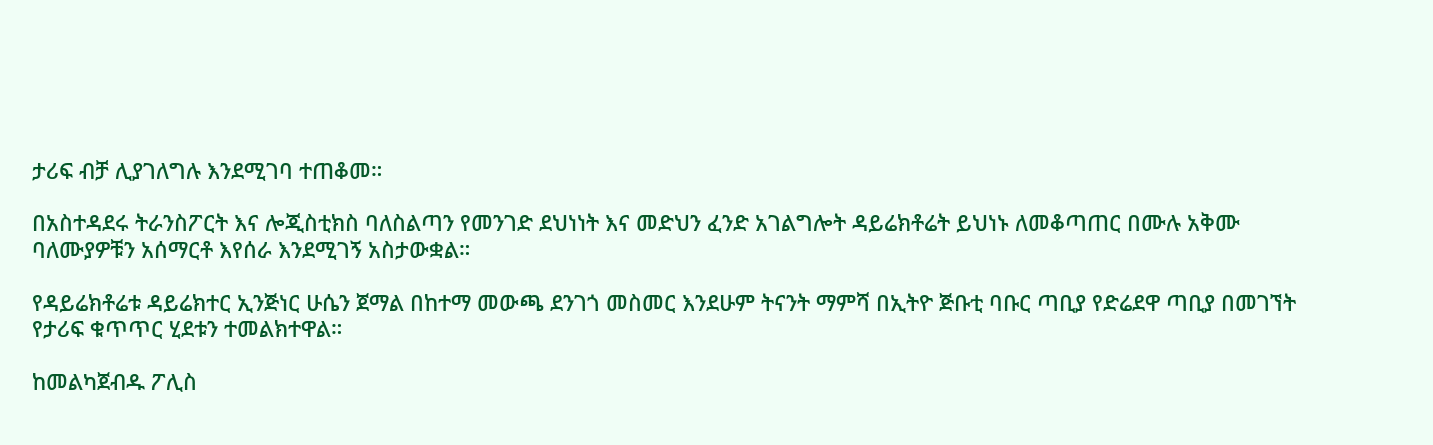ታሪፍ ብቻ ሊያገለግሉ እንደሚገባ ተጠቆመ።

በአስተዳደሩ ትራንስፖርት እና ሎጂስቲክስ ባለስልጣን የመንገድ ደህነነት እና መድህን ፈንድ አገልግሎት ዳይሬክቶሬት ይህነኑ ለመቆጣጠር በሙሉ አቅሙ ባለሙያዎቹን አሰማርቶ እየሰራ እንደሚገኝ አስታውቋል።

የዳይሬክቶሬቱ ዳይሬክተር ኢንጅነር ሁሴን ጀማል በከተማ መውጫ ደንገጎ መስመር እንደሁም ትናንት ማምሻ በኢትዮ ጅቡቲ ባቡር ጣቢያ የድሬደዋ ጣቢያ በመገኘት የታሪፍ ቁጥጥር ሂደቱን ተመልክተዋል።

ከመልካጀብዱ ፖሊስ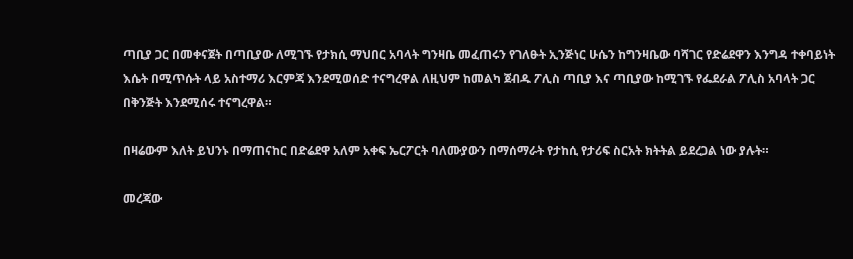ጣቢያ ጋር በመቀናጀት በጣቢያው ለሚገኙ የታክሲ ማህበር አባላት ግንዛቤ መፈጠሩን የገለፁት ኢንጅነር ሁሴን ከግንዛቤው ባሻገር የድሬደዋን እንግዳ ተቀባይነት እሴት በሚጥሱት ላይ አስተማሪ እርምጃ እንደሚወሰድ ተናግረዋል ለዚህም ከመልካ ጀብዱ ፖሊስ ጣቢያ እና ጣቢያው ከሚገኙ የፌደራል ፖሊስ አባላት ጋር በቅንጅት እንደሚሰሩ ተናግረዋል።

በዛሬውም እለት ይህንኑ በማጠናከር በድሬደዋ አለም አቀፍ ኤርፖርት ባለሙያውን በማሰማራት የታከሲ የታሪፍ ስርአት ክትትል ይደረጋል ነው ያሉት።

መረጃው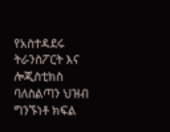የአስተዳደሩ ትራንስፖርት እና ሎጂስቲክስ ባለስልጣን ህዝብ ግንኙነቶ ክፍል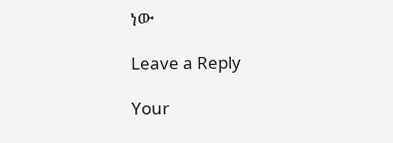ነው

Leave a Reply

Your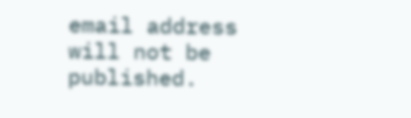email address will not be published.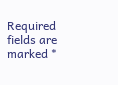Required fields are marked *